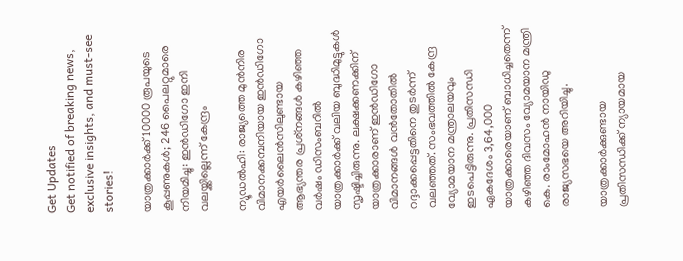Get Updates
Get notified of breaking news, exclusive insights, and must-see stories!

യാത്രക്കാര്‍ക്ക് 10000 രൂപയുടെ കൂപ്പണുകള്‍; 246 പൈലറ്റുമാരെ നിയമിച്ചു: ഇന്‍ഡിഗോ ഇനി വലയ്ക്കില്ലെന്ന് കേന്ദ്രം

ന്യൂഡല്‍ഹി: രാജ്യത്തെ മുന്‍നിര വിമാനക്കമ്പനിയായ ഇന്‍ഡിഗോ എയര്‍ലൈന്‍സിലുണ്ടായ ആഭ്യന്തര പ്രശ്‌നങ്ങള്‍ കഴിഞ്ഞ വര്‍ഷം ഡിസംബറില്‍ യാത്രക്കാര്‍ക്ക് വലിയ ബുദ്ധിമുട്ടുകള്‍ സൃഷ്ടിച്ചിരുന്നു. ലക്ഷക്കണക്കിന് യാത്രക്കാരാണ് ഇന്‍ഡിഗോ വിമാനങ്ങള്‍ വന്‍തോതില്‍ റദ്ദാക്കപ്പെട്ടതിനെ തുടര്‍ന്ന് വലഞ്ഞത്. സംഭവത്തില്‍ കേന്ദ്ര വ്യോമയാന മന്ത്രാലയവും ഇടപെട്ടിരുന്നു. പ്രതിസന്ധി ഏകദേശം 3,64,000 യാത്രക്കാരെയാണ് ബാധിച്ചതെന്ന് കഴിഞ്ഞ ദിവസം വ്യോമയാന മന്ത്രി കെ. രാംമോഹന്‍ നായിഡു രാജ്യസഭയെ അറിയിച്ചു.

യാത്രക്കാര്‍ക്കുണ്ടായ പ്രതിസന്ധിക്ക് ന്യായമായ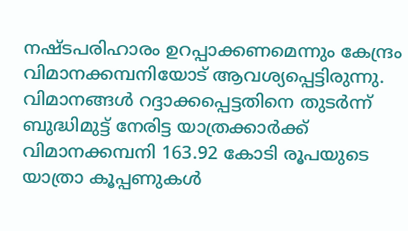നഷ്ടപരിഹാരം ഉറപ്പാക്കണമെന്നും കേന്ദ്രം വിമാനക്കമ്പനിയോട് ആവശ്യപ്പെട്ടിരുന്നു. വിമാനങ്ങള്‍ റദ്ദാക്കപ്പെട്ടതിനെ തുടര്‍ന്ന് ബുദ്ധിമുട്ട് നേരിട്ട യാത്രക്കാര്‍ക്ക് വിമാനക്കമ്പനി 163.92 കോടി രൂപയുടെ യാത്രാ കൂപ്പണുകള്‍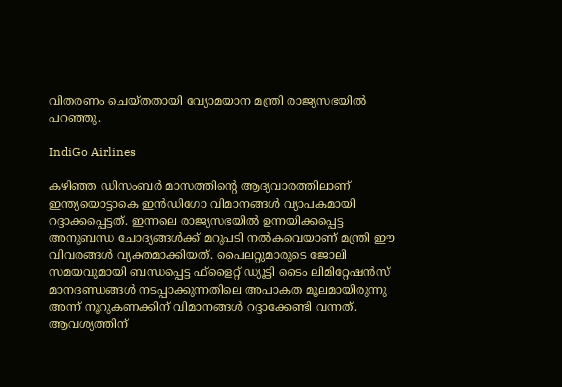വിതരണം ചെയ്തതായി വ്യോമയാന മന്ത്രി രാജ്യസഭയില്‍ പറഞ്ഞു.

IndiGo Airlines

കഴിഞ്ഞ ഡിസംബര്‍ മാസത്തിന്റെ ആദ്യവാരത്തിലാണ് ഇന്ത്യയൊട്ടാകെ ഇന്‍ഡിഗോ വിമാനങ്ങള്‍ വ്യാപകമായി റദ്ദാക്കപ്പെട്ടത്. ഇന്നലെ രാജ്യസഭയില്‍ ഉന്നയിക്കപ്പെട്ട അനുബന്ധ ചോദ്യങ്ങള്‍ക്ക് മറുപടി നല്‍കവെയാണ് മന്ത്രി ഈ വിവരങ്ങള്‍ വ്യക്തമാക്കിയത്. പൈലറ്റുമാരുടെ ജോലി സമയവുമായി ബന്ധപ്പെട്ട ഫ്‌ളൈറ്റ് ഡ്യൂട്ടി ടൈം ലിമിറ്റേഷന്‍സ് മാനദണ്ഡങ്ങള്‍ നടപ്പാക്കുന്നതിലെ അപാകത മൂലമായിരുന്നു അന്ന് നൂറുകണക്കിന് വിമാനങ്ങള്‍ റദ്ദാക്കേണ്ടി വന്നത്. ആവശ്യത്തിന്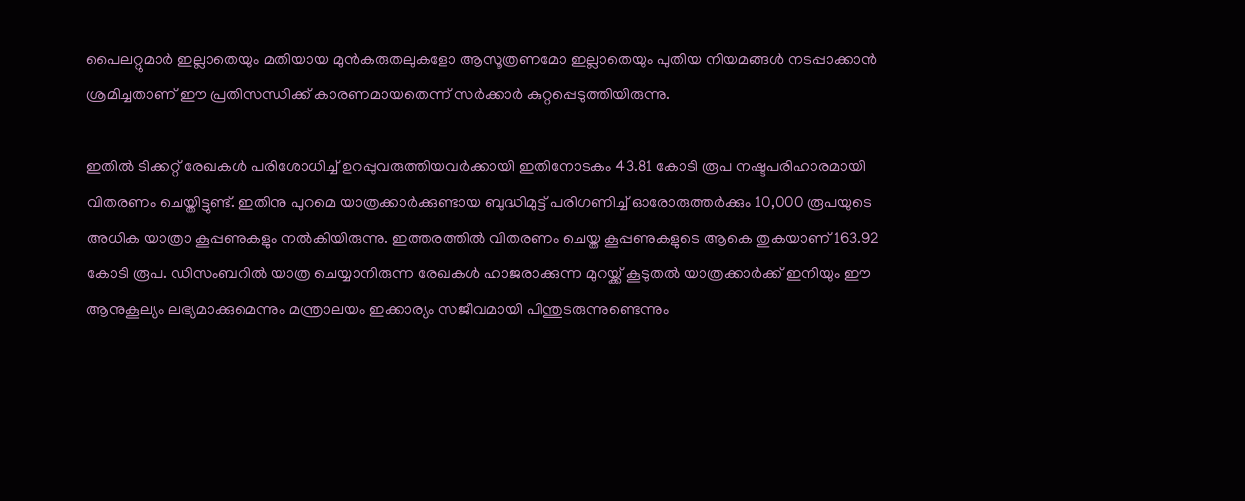പൈലറ്റുമാര്‍ ഇല്ലാതെയും മതിയായ മുന്‍കരുതലുകളോ ആസൂത്രണമോ ഇല്ലാതെയും പുതിയ നിയമങ്ങള്‍ നടപ്പാക്കാന്‍ ശ്രമിച്ചതാണ് ഈ പ്രതിസന്ധിക്ക് കാരണമായതെന്ന് സര്‍ക്കാര്‍ കുറ്റപ്പെടുത്തിയിരുന്നു.

ഇതില്‍ ടിക്കറ്റ് രേഖകള്‍ പരിശോധിച്ച് ഉറപ്പുവരുത്തിയവര്‍ക്കായി ഇതിനോടകം 43.81 കോടി രൂപ നഷ്ടപരിഹാരമായി വിതരണം ചെയ്തിട്ടുണ്ട്. ഇതിനു പുറമെ യാത്രക്കാര്‍ക്കുണ്ടായ ബുദ്ധിമുട്ട് പരിഗണിച്ച് ഓരോരുത്തര്‍ക്കും 10,000 രൂപയുടെ അധിക യാത്രാ കൂപ്പണുകളും നല്‍കിയിരുന്നു. ഇത്തരത്തില്‍ വിതരണം ചെയ്ത കൂപ്പണുകളുടെ ആകെ തുകയാണ് 163.92 കോടി രൂപ. ഡിസംബറില്‍ യാത്ര ചെയ്യാനിരുന്ന രേഖകള്‍ ഹാജരാക്കുന്ന മുറയ്ക്ക് കൂടുതല്‍ യാത്രക്കാര്‍ക്ക് ഇനിയും ഈ ആനുകൂല്യം ലഭ്യമാക്കുമെന്നും മന്ത്രാലയം ഇക്കാര്യം സജീവമായി പിന്തുടരുന്നുണ്ടെന്നും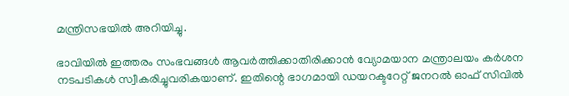മന്ത്രിസഭയില്‍ അറിയിച്ചു.

ഭാവിയില്‍ ഇത്തരം സംഭവങ്ങള്‍ ആവര്‍ത്തിക്കാതിരിക്കാന്‍ വ്യോമയാന മന്ത്രാലയം കര്‍ശന നടപടികള്‍ സ്വീകരിച്ചുവരികയാണ്. ഇതിന്റെ ഭാഗമായി ഡയറക്ടറേറ്റ് ജനറല്‍ ഓഫ് സിവില്‍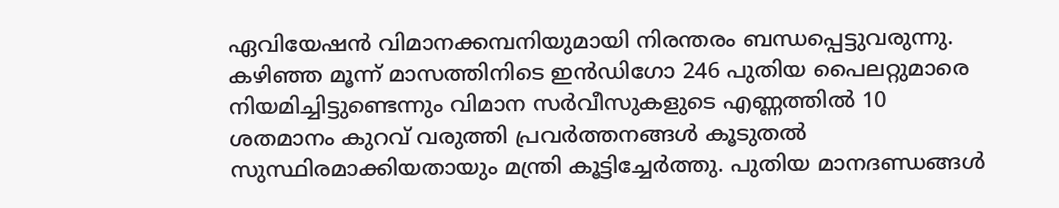ഏവിയേഷന്‍ വിമാനക്കമ്പനിയുമായി നിരന്തരം ബന്ധപ്പെട്ടുവരുന്നു. കഴിഞ്ഞ മൂന്ന് മാസത്തിനിടെ ഇന്‍ഡിഗോ 246 പുതിയ പൈലറ്റുമാരെ നിയമിച്ചിട്ടുണ്ടെന്നും വിമാന സര്‍വീസുകളുടെ എണ്ണത്തില്‍ 10 ശതമാനം കുറവ് വരുത്തി പ്രവര്‍ത്തനങ്ങള്‍ കൂടുതല്‍ സുസ്ഥിരമാക്കിയതായും മന്ത്രി കൂട്ടിച്ചേര്‍ത്തു. പുതിയ മാനദണ്ഡങ്ങള്‍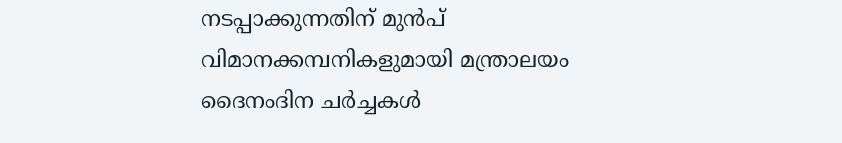നടപ്പാക്കുന്നതിന് മുന്‍പ് വിമാനക്കമ്പനികളുമായി മന്ത്രാലയം ദൈനംദിന ചര്‍ച്ചകള്‍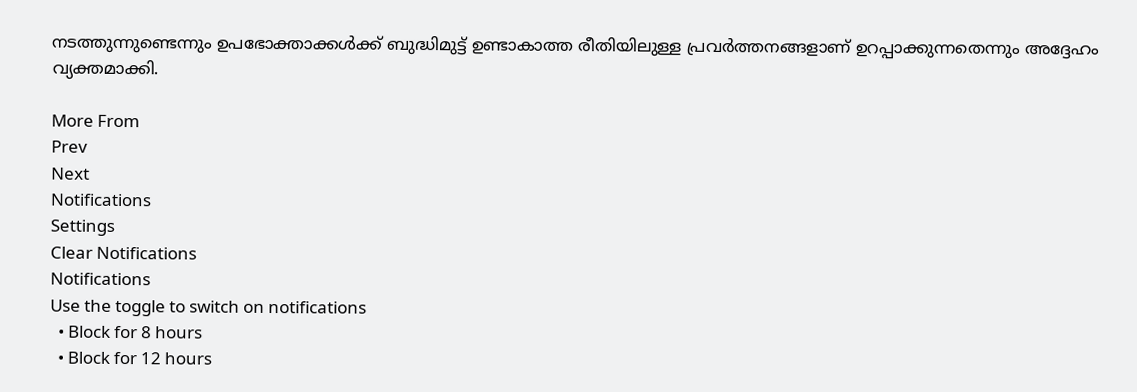നടത്തുന്നുണ്ടെന്നും ഉപഭോക്താക്കള്‍ക്ക് ബുദ്ധിമുട്ട് ഉണ്ടാകാത്ത രീതിയിലുള്ള പ്രവര്‍ത്തനങ്ങളാണ് ഉറപ്പാക്കുന്നതെന്നും അദ്ദേഹം വ്യക്തമാക്കി.

More From
Prev
Next
Notifications
Settings
Clear Notifications
Notifications
Use the toggle to switch on notifications
  • Block for 8 hours
  • Block for 12 hours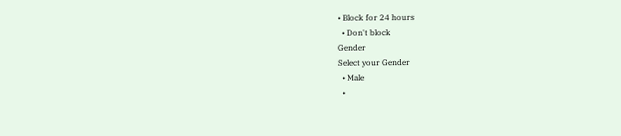• Block for 24 hours
  • Don't block
Gender
Select your Gender
  • Male
  •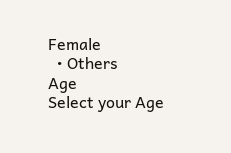Female
  • Others
Age
Select your Age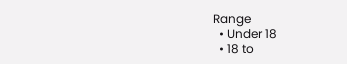Range
  • Under 18
  • 18 to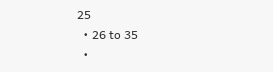25
  • 26 to 35
  •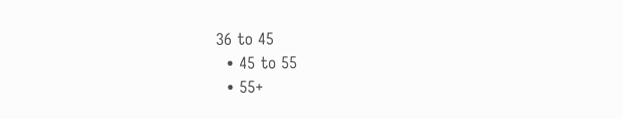36 to 45
  • 45 to 55
  • 55+